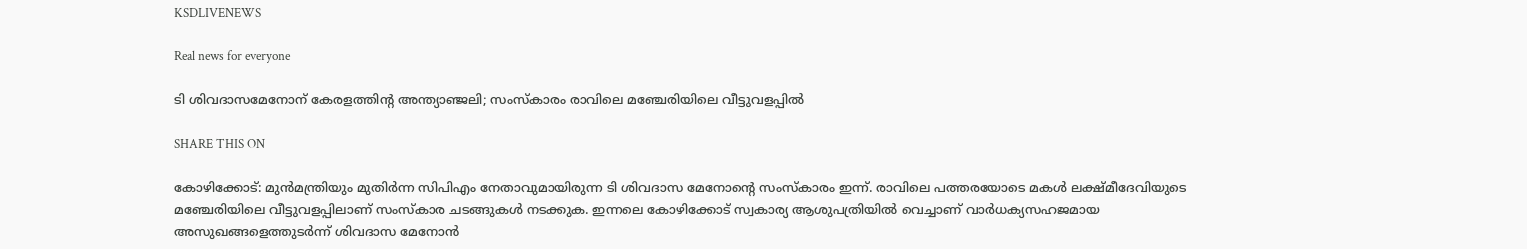KSDLIVENEWS

Real news for everyone

ടി ശിവദാസമേനോന് കേരളത്തിന്‍റ അന്ത്യാഞ്ജലി; സംസ്കാരം രാവിലെ മഞ്ചേരിയിലെ വീട്ടുവളപ്പില്‍

SHARE THIS ON

കോഴിക്കോട്: മുന്‍മന്ത്രിയും മുതിര്‍ന്ന സിപിഎം നേതാവുമായിരുന്ന ടി ശിവദാസ മേനോന്‍റെ സംസ്കാരം ഇന്ന്. രാവിലെ പത്തരയോടെ മകള്‍ ലക്ഷ്മീദേവിയുടെ മഞ്ചേരിയിലെ വീട്ടുവളപ്പിലാണ് സംസ്കാര ചടങ്ങുകള്‍ നടക്കുക. ഇന്നലെ കോഴിക്കോട് സ്വകാര്യ ആശുപത്രിയില്‍ വെച്ചാണ് വാര്‍ധക്യസഹജമായ അസുഖങ്ങളെത്തുടര്‍ന്ന് ശിവദാസ മേനോന്‍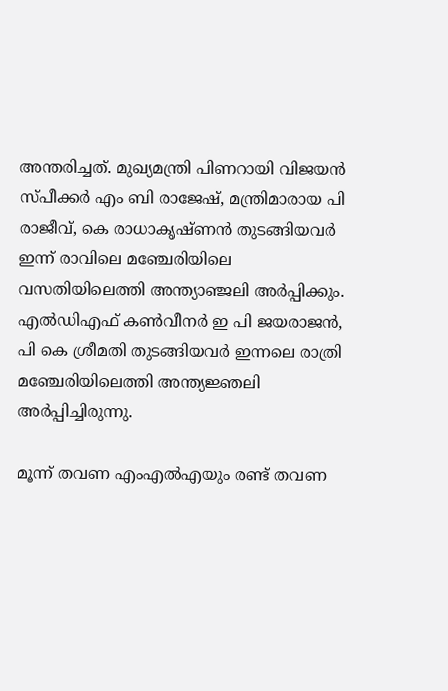അന്തരിച്ചത്. മുഖ്യമന്ത്രി പിണറായി വിജയന്‍ സ്പീക്കര്‍ എം ബി രാജേഷ്, മന്ത്രിമാരായ പി രാജീവ്, കെ രാധാകൃഷ്ണന്‍ തുടങ്ങിയവര്‍ ഇന്ന് രാവിലെ മഞ്ചേരിയിലെ വസതിയിലെത്തി അന്ത്യാഞ്ജലി അര്‍പ്പിക്കും. എല്‍ഡിഎഫ് കണ്‍വീനര്‍ ഇ പി ജയരാജന്‍, പി കെ ശ്രീമതി തുടങ്ങിയവര്‍ ഇന്നലെ രാത്രി മഞ്ചേരിയിലെത്തി അന്ത്യജ്ഞലി അര്‍പ്പിച്ചിരുന്നു.

മൂന്ന് തവണ എംഎല്‍എയും രണ്ട് തവണ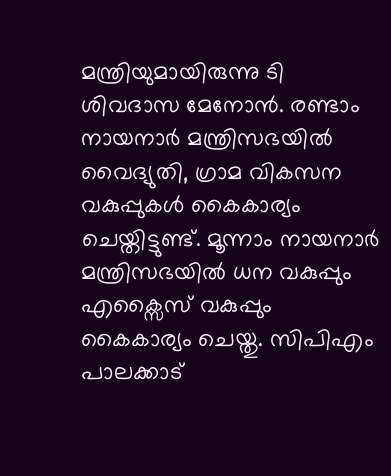മന്ത്രിയുമായിരുന്നു ടി ശിവദാസ മേനോന്‍. രണ്ടാം നായനാര്‍ മന്ത്രിസഭയില്‍ വൈദ്യുതി, ഗ്രാമ വികസന വകുപ്പുകള്‍ കൈകാര്യം ചെയ്തിട്ടുണ്ട്. മൂന്നാം നായനാര്‍ മന്ത്രിസഭയില്‍ ധന വകുപ്പും എക്സൈസ് വകുപ്പും കൈകാര്യം ചെയ്തു. സിപിഎം പാലക്കാട്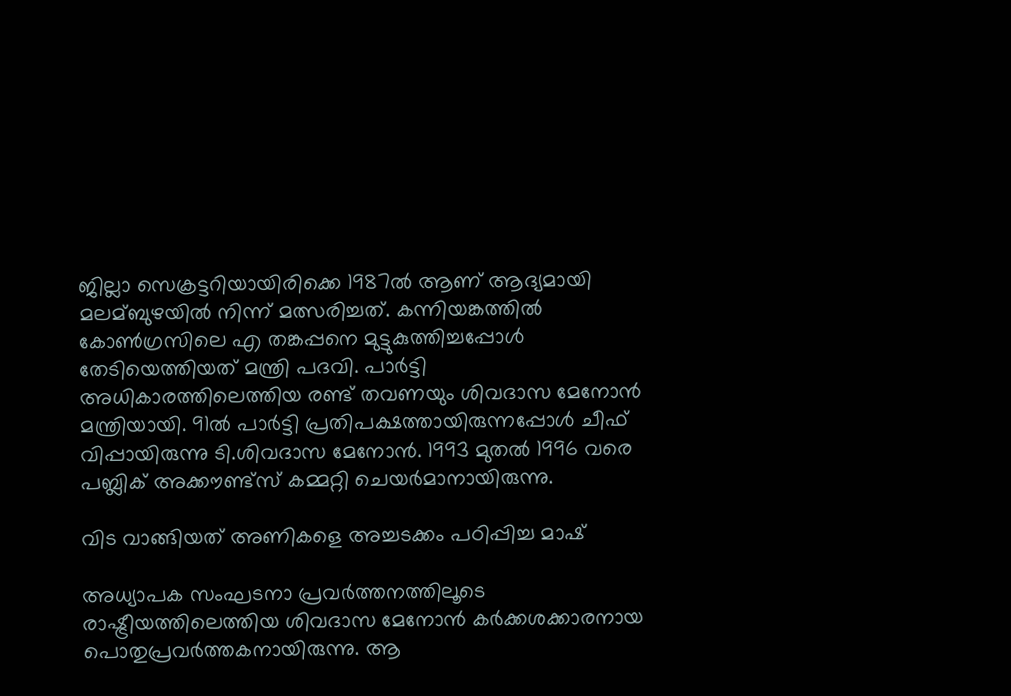ജില്ലാ സെക്രട്ടറിയായിരിക്കെ 1987ല്‍ ആണ് ആദ്യമായി മലമ്ബുഴയില്‍ നിന്ന് മത്സരിച്ചത്. കന്നിയങ്കത്തില്‍ കോണ്‍ഗ്രസിലെ എ തങ്കപ്പനെ മുട്ടുകുത്തിച്ചപ്പോള്‍ തേടിയെത്തിയത് മന്ത്രി പദവി. പാര്‍ട്ടി അധികാരത്തിലെത്തിയ രണ്ട് തവണയും ശിവദാസ മേനോന്‍ മന്ത്രിയായി. 91ല്‍ പാര്‍ട്ടി പ്രതിപക്ഷത്തായിരുന്നപ്പോള്‍ ചീഫ് വിപ്പായിരുന്നു ടി.ശിവദാസ മേനോന്‍. 1993 മുതല്‍ 1996 വരെ പബ്ലിക് അക്കൗണ്ട്സ് കമ്മറ്റി ചെയര്‍മാനായിരുന്നു.

വിട വാങ്ങിയത് അണികളെ അച്ചടക്കം പഠിപ്പിച്ച മാഷ്

അധ്യാപക സംഘടനാ പ്രവര്‍ത്തനത്തിലൂടെ രാഷ്ട്രീയത്തിലെത്തിയ ശിവദാസ മേനോന്‍ കര്‍ക്കശക്കാരനായ പൊതുപ്രവര്‍ത്തകനായിരുന്നു. ആ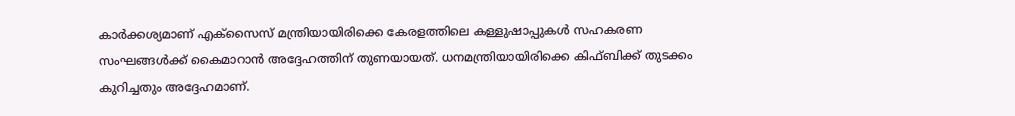കാര്‍ക്കശ്യമാണ് എക്സൈസ് മന്ത്രിയായിരിക്കെ കേരളത്തിലെ കള്ളുഷാപ്പുകള്‍ സഹകരണ സംഘങ്ങള്‍ക്ക് കൈമാറാന്‍ അദ്ദേഹത്തിന് തുണയായത്. ധനമന്ത്രിയായിരിക്കെ കിഫ്‍ബിക്ക് തുടക്കം കുറിച്ചതും അദ്ദേഹമാണ്.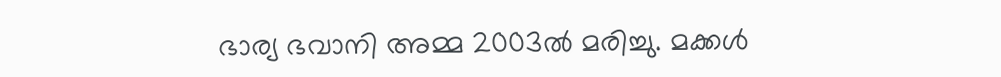ഭാര്യ ഭവാനി അമ്മ 2003ല്‍ മരിച്ചു. മക്കള്‍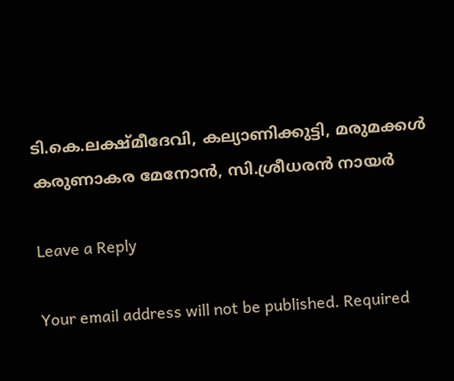ടി.കെ.ലക്ഷ്മീദേവി, കല്യാണിക്കുട്ടി, മരുമക്കള്‍ കരുണാകര മേനോന്‍, സി.ശ്രീധരന്‍ നായര്‍

Leave a Reply

Your email address will not be published. Required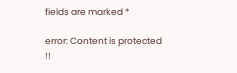fields are marked *

error: Content is protected !!